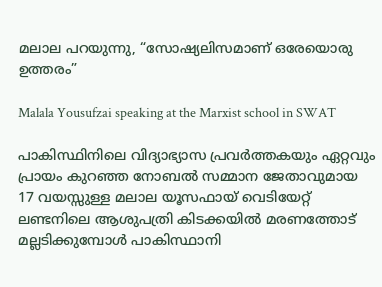മലാല പറയുന്നു, “സോഷ്യലിസമാണ് ഒരേയൊരു ഉത്തരം”

Malala Yousufzai speaking at the Marxist school in SWAT

പാകിസ്ഥിനിലെ വിദ്യാഭ്യാസ പ്രവര്‍ത്തകയും ഏറ്റവും പ്രായം കുറഞ്ഞ നോബല്‍ സമ്മാന ജേതാവുമായ 17 വയസ്സുള്ള മലാല യൂസഫായ് വെടിയേറ്റ് ലണ്ടനിലെ ആശുപത്രി കിടക്കയില്‍ മരണത്തോട് മല്ലടിക്കുമ്പോള്‍ പാകിസ്ഥാനി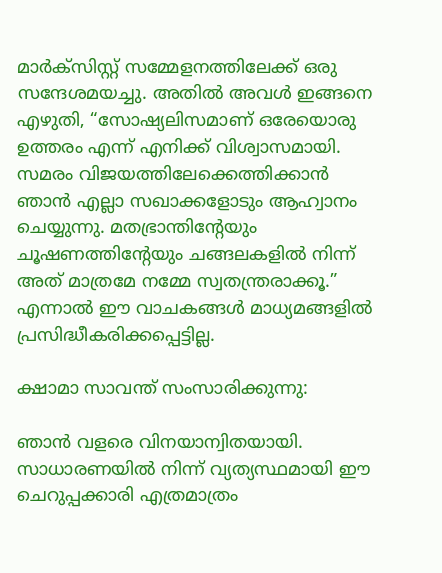മാര്‍ക്സിസ്റ്റ് സമ്മേളനത്തിലേക്ക് ഒരു സന്ദേശമയച്ചു. അതില്‍ അവള്‍ ഇങ്ങനെ എഴുതി, “സോഷ്യലിസമാണ് ഒരേയൊരു ഉത്തരം എന്ന് എനിക്ക് വിശ്വാസമായി. സമരം വിജയത്തിലേക്കെത്തിക്കാന്‍ ഞാന്‍ എല്ലാ സഖാക്കളോടും ആഹ്വാനം ചെയ്യുന്നു. മതഭ്രാന്തിന്റേയും ചൂഷണത്തിന്റേയും ചങ്ങലകളില്‍ നിന്ന് അത് മാത്രമേ നമ്മേ സ്വതന്ത്രരാക്കൂ.” എന്നാല്‍ ഈ വാചകങ്ങള്‍ മാധ്യമങ്ങളില്‍ പ്രസിദ്ധീകരിക്കപ്പെട്ടില്ല.

ക്ഷാമാ സാവന്ത് സംസാരിക്കുന്നു:

ഞാന്‍ വളരെ വിനയാന്വിതയായി. സാധാരണയില്‍ നിന്ന് വ്യത്യസ്ഥമായി ഈ ചെറുപ്പക്കാരി എത്രമാത്രം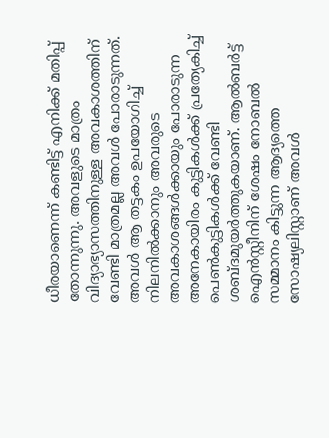ധീരയാണെന്ന് കണ്ടിട്ട് എനിക്ക് മതിപ്പ് തോന്നുന്നു. അവളുടെ മാത്രം വിദ്യാഭ്യാസത്തിനുള്ള അവകാശത്തിന് വേണ്ടി മാത്രമല്ല അവള്‍ പോരാടുന്നത്. അവള്‍ ആ തട്ടകം ഉപയോഗിച്ച് നിലനില്‍ക്കാനും അവരുടെ അവകാശങ്ങള്‍ക്കായും പോരാടുന്ന അനേകായിരം കുട്ടികള്‍ക്ക് പ്രത്യേകിച്ച് പെണ്‍കുട്ടികള്‍ക്ക് വേണ്ടി ശബ്ദമുയര്‍ത്തുകയാണ്. ആല്‍ബര്‍ട്ട് ഐന്‍സ്റ്റീനിന് ശേഷം നോബല്‍ സമ്മാനം കിട്ടുന്ന ആദ്യത്തെ സോഷ്യലിസ്റ്റാണ് അവള്‍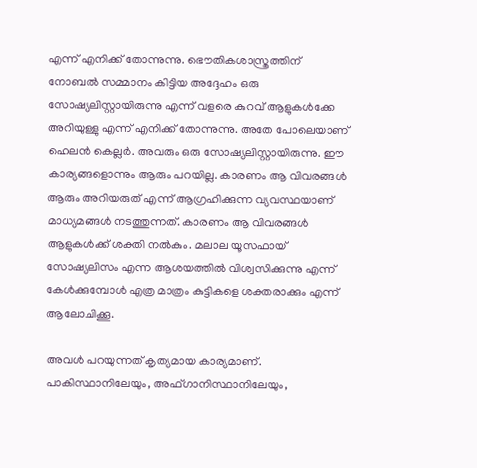എന്ന് എനിക്ക് തോന്നുന്നു. ഭൌതികശാസ്ത്രത്തിന് നോബല്‍ സമ്മാനം കിട്ടിയ അദ്ദേഹം ഒരു സോഷ്യലിസ്റ്റായിരുന്നു എന്ന് വളരെ കുറവ് ആളുകള്‍ക്കേ അറിയുള്ളു എന്ന് എനിക്ക് തോന്നുന്നു. അതേ പോലെയാണ് ഹെലന്‍ കെല്ലര്‍. അവരും ഒരു സോഷ്യലിസ്റ്റായിരുന്നു. ഈ കാര്യങ്ങളൊന്നും ആരും പറയില്ല. കാരണം ആ വിവരങ്ങള്‍ ആരും അറിയരുത് എന്ന് ആഗ്രഹിക്കുന്ന വ്യവസ്ഥയാണ് മാധ്യമങ്ങള്‍ നടത്തുന്നത്. കാരണം ആ വിവരങ്ങള്‍ ആളുകള്‍ക്ക് ശക്തി നല്‍കും. മലാല യൂസഫായ് സോഷ്യലിസം എന്ന ആശയത്തില്‍ വിശ്വസിക്കുന്നു എന്ന് കേള്‍ക്കുമ്പോള്‍ എത്ര മാത്രം കുട്ടികളെ ശക്തരാക്കും എന്ന് ആലോചിക്കൂ.

അവള്‍ പറയുന്നത് കൃത്യമായ കാര്യമാണ്. പാകിസ്ഥാനിലേയും, അഫ്ഗാനിസ്ഥാനിലേയും,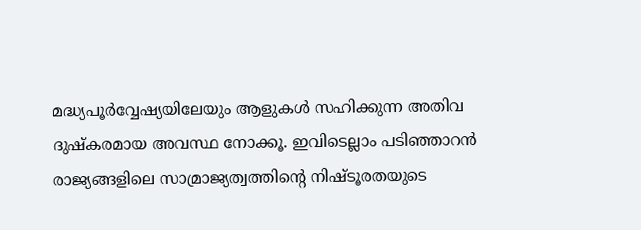മദ്ധ്യപൂര്‍വ്വേഷ്യയിലേയും ആളുകള്‍ സഹിക്കുന്ന അതിവ ദുഷ്കരമായ അവസ്ഥ നോക്കൂ. ഇവിടെല്ലാം പടിഞ്ഞാറന്‍ രാജ്യങ്ങളിലെ സാമ്രാജ്യത്വത്തിന്റെ നിഷ്ടൂരതയുടെ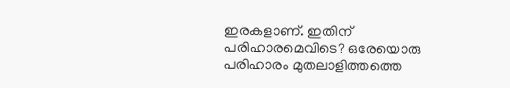ഇരകളാണ്. ഇതിന് പരിഹാരമെവിടെ? ഒരേയൊരു പരിഹാരം മുതലാളിത്തത്തെ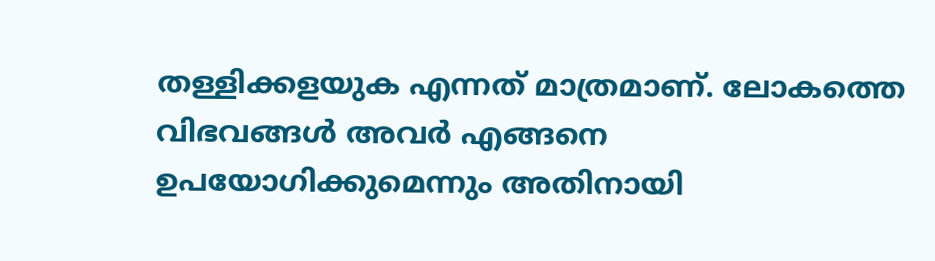തള്ളിക്കളയുക എന്നത് മാത്രമാണ്. ലോകത്തെ വിഭവങ്ങള്‍ അവര്‍ എങ്ങനെ ഉപയോഗിക്കുമെന്നും അതിനായി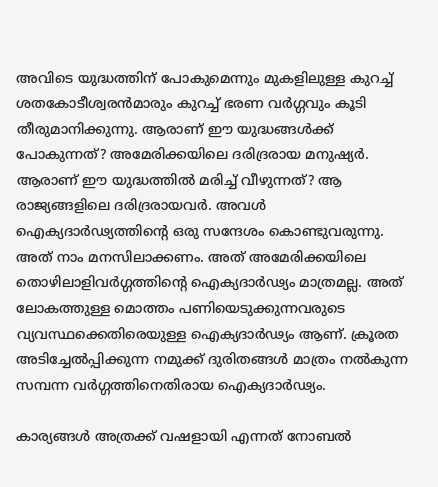അവിടെ യുദ്ധത്തിന് പോകുമെന്നും മുകളിലുള്ള കുറച്ച് ശതകോടീശ്വരന്‍മാരും കുറച്ച് ഭരണ വര്‍ഗ്ഗവും കൂടി തീരുമാനിക്കുന്നു. ആരാണ് ഈ യുദ്ധങ്ങള്‍ക്ക് പോകുന്നത്? അമേരിക്കയിലെ ദരിദ്രരായ മനുഷ്യര്‍. ആരാണ് ഈ യുദ്ധത്തില്‍ മരിച്ച് വീഴുന്നത്? ആ രാജ്യങ്ങളിലെ ദരിദ്രരായവര്‍. അവള്‍ ഐക്യദാര്‍ഢ്യത്തിന്റെ ഒരു സന്ദേശം കൊണ്ടുവരുന്നു. അത് നാം മനസിലാക്കണം. അത് അമേരിക്കയിലെ തൊഴിലാളിവര്‍ഗ്ഗത്തിന്റെ ഐക്യദാര്‍ഢ്യം മാത്രമല്ല. അത് ലോകത്തുള്ള മൊത്തം പണിയെടുക്കുന്നവരുടെ വ്യവസ്ഥക്കെതിരെയുള്ള ഐക്യദാര്‍ഢ്യം ആണ്. ക്രൂരത അടിച്ചേല്‍പ്പിക്കുന്ന നമുക്ക് ദുരിതങ്ങള്‍ മാത്രം നല്‍കുന്ന സമ്പന്ന വര്‍ഗ്ഗത്തിനെതിരായ ഐക്യദാര്‍ഢ്യം.

കാര്യങ്ങള്‍ അത്രക്ക് വഷളായി എന്നത് നോബല്‍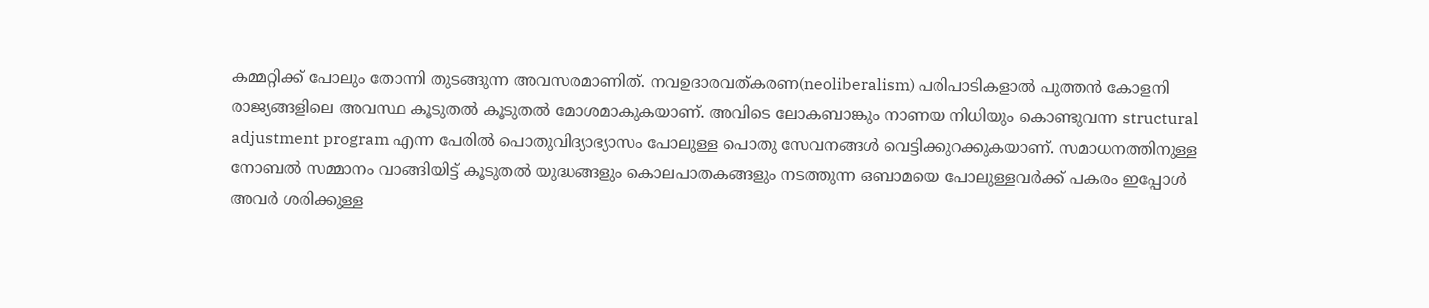കമ്മറ്റിക്ക് പോലും തോന്നി തുടങ്ങുന്ന അവസരമാണിത്. നവഉദാരവത്കരണ(neoliberalism) പരിപാടികളാല്‍ പുത്തന്‍ കോളനി രാജ്യങ്ങളിലെ അവസ്ഥ കൂടുതല്‍ കൂടുതല്‍ മോശമാകുകയാണ്. അവിടെ ലോകബാങ്കും നാണയ നിധിയും കൊണ്ടുവന്ന structural adjustment program എന്ന പേരില്‍ പൊതുവിദ്യാഭ്യാസം പോലുള്ള പൊതു സേവനങ്ങള്‍ വെട്ടിക്കുറക്കുകയാണ്. സമാധനത്തിനുള്ള നോബല്‍ സമ്മാനം വാങ്ങിയിട്ട് കൂടുതല്‍ യുദ്ധങ്ങളും കൊലപാതകങ്ങളും നടത്തുന്ന ഒബാമയെ പോലുള്ളവര്‍ക്ക് പകരം ഇപ്പോള്‍ അവര്‍ ശരിക്കുള്ള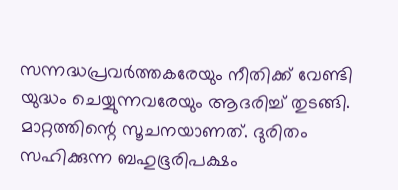സന്നദ്ധപ്രവര്‍ത്തകരേയും നീതിക്ക് വേണ്ടി യുദ്ധം ചെയ്യുന്നവരേയും ആദരിച്ച് തുടങ്ങി. മാറ്റത്തിന്റെ സൂചനയാണത്. ദുരിതം സഹിക്കുന്ന ബഹുഭൂരിപക്ഷം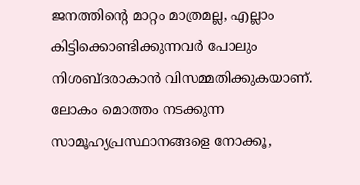ജനത്തിന്റെ മാറ്റം മാത്രമല്ല, എല്ലാം കിട്ടിക്കൊണ്ടിക്കുന്നവര്‍ പോലും നിശബ്ദരാകാന്‍ വിസമ്മതിക്കുകയാണ്. ലോകം മൊത്തം നടക്കുന്ന സാമൂഹ്യപ്രസ്ഥാനങ്ങളെ നോക്കൂ,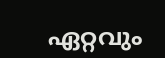ഏറ്റവും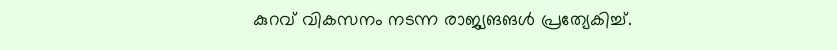കുറവ് വികസനം നടന്ന രാജ്യങങള്‍ പ്രത്യേകിച്ച്.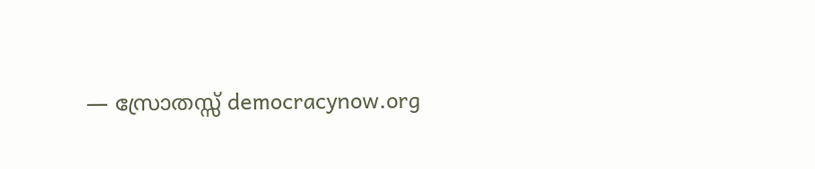— സ്രോതസ്സ് democracynow.org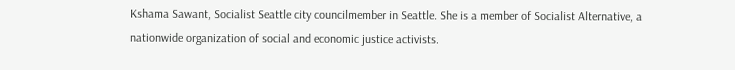Kshama Sawant, Socialist Seattle city councilmember in Seattle. She is a member of Socialist Alternative, a nationwide organization of social and economic justice activists.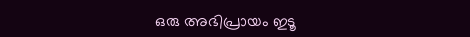ഒരു അഭിപ്രായം ഇടൂ